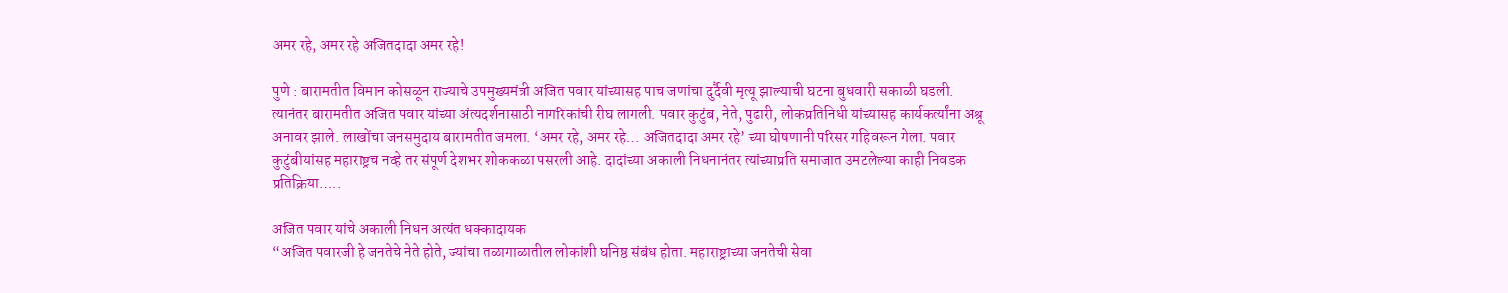अमर रहे, अमर रहे अजितदादा अमर रहे!

पुणे : बारामतीत विमान कोसळून राज्याचे उपमुख्यमंत्री अजित पवार यांच्यासह पाच जणांचा दुर्दैवी मृत्यू झाल्याची घटना बुधवारी सकाळी घडली. त्यानंतर बारामतीत अजित पवार यांच्या अंत्यदर्शनासाठी नागरिकांची रीघ लागली. पवार कुटुंब, नेते, पुढारी, लोकप्रतिनिधी यांच्यासह कार्यकर्त्यांना अश्रू अनावर झाले. लाखोंचा जनसमुदाय बारामतीत जमला. ‘अमर रहे, अमर रहे… अजितदादा अमर रहे’ च्या घोषणानी परिसर गहिवरून गेला. पवार कुटुंबीयांसह महाराष्ट्रच नव्हे तर संपूर्ण देशभर शोककळा पसरली आहे. दादांच्या अकाली निधनानंतर त्यांच्याप्रति समाजात उमटलेल्या काही निवडक प्रतिक्रिया…..

अजित पवार यांचे अकाली निधन अत्यंत धक्कादायक
“अजित पवारजी हे जनतेचे नेते होते, ज्यांचा तळागाळातील लोकांशी घनिष्ठ संबंध होता. महाराष्ट्राच्या जनतेची सेवा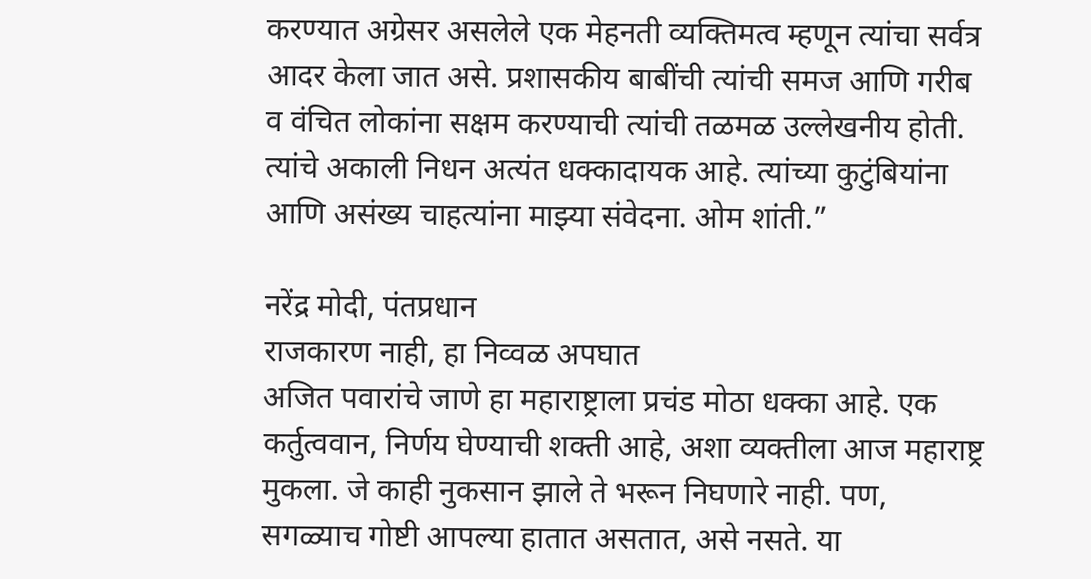करण्यात अग्रेसर असलेले एक मेहनती व्यक्तिमत्व म्हणून त्यांचा सर्वत्र आदर केला जात असे. प्रशासकीय बाबींची त्यांची समज आणि गरीब व वंचित लोकांना सक्षम करण्याची त्यांची तळमळ उल्लेखनीय होती. त्यांचे अकाली निधन अत्यंत धक्कादायक आहे. त्यांच्या कुटुंबियांना आणि असंख्य चाहत्यांना माझ्या संवेदना. ओम शांती.”

नरेंद्र मोदी, पंतप्रधान
राजकारण नाही, हा निव्वळ अपघात
अजित पवारांचे जाणे हा महाराष्ट्राला प्रचंड मोठा धक्का आहे. एक कर्तुत्ववान, निर्णय घेण्याची शक्ती आहे, अशा व्यक्तीला आज महाराष्ट्र मुकला. जे काही नुकसान झाले ते भरून निघणारे नाही. पण, सगळ्याच गोष्टी आपल्या हातात असतात, असे नसते. या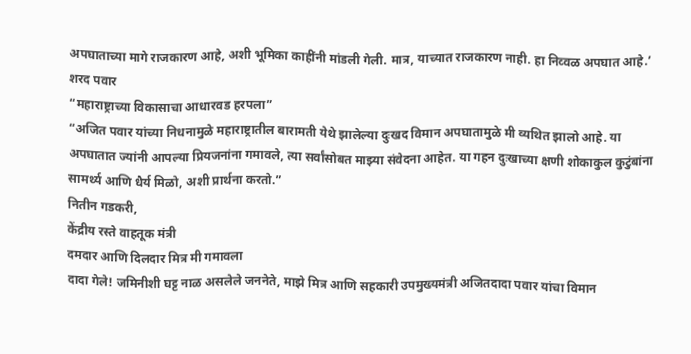अपघाताच्या मागे राजकारण आहे, अशी भूमिका काहींनी मांडली गेली. मात्र, याच्यात राजकारण नाही. हा निव्वळ अपघात आहे.’
शरद पवार
“महाराष्ट्राच्या विकासाचा आधारवड हरपला”
“अजित पवार यांच्या निधनामुळे महाराष्ट्रातील बारामती येथे झालेल्या दुःखद विमान अपघातामुळे मी व्यथित झालो आहे. या अपघातात ज्यांनी आपल्या प्रियजनांना गमावले, त्या सर्वांसोबत माझ्या संवेदना आहेत. या गहन दुःखाच्या क्षणी शोकाकुल कुटुंबांना सामर्थ्य आणि धैर्य मिळो, अशी प्रार्थना करतो.”
नितीन गडकरी,
केंद्रीय रस्ते वाहतूक मंत्री
दमदार आणि दिलदार मित्र मी गमावला
दादा गेले! जमिनीशी घट्ट नाळ असलेले जननेते, माझे मित्र आणि सहकारी उपमुख्यमंत्री अजितदादा पवार यांचा विमान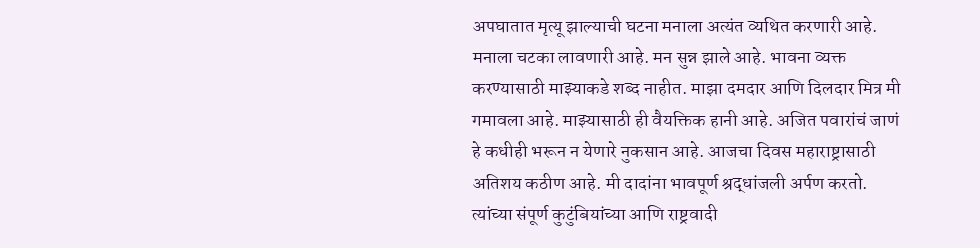अपघातात मृत्यू झाल्याची घटना मनाला अत्यंत व्यथित करणारी आहे. मनाला चटका लावणारी आहे. मन सुन्न झाले आहे. भावना व्यक्त करण्यासाठी माझ्याकडे शब्द नाहीत. माझा दमदार आणि दिलदार मित्र मी गमावला आहे. माझ्यासाठी ही वैयक्तिक हानी आहे. अजित पवारांचं जाणं हे कधीही भरून न येणारे नुकसान आहे. आजचा दिवस महाराष्ट्रासाठी अतिशय कठीण आहे. मी दादांना भावपूर्ण श्रद्धांजली अर्पण करतो. त्यांच्या संपूर्ण कुटुंबियांच्या आणि राष्ट्रवादी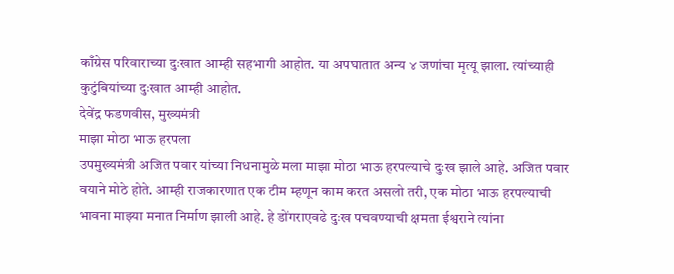काँग्रेस परिवाराच्या दुःखात आम्ही सहभागी आहोत. या अपघातात अन्य ४ जणांचा मृत्यू झाला. त्यांच्याही कुटुंबियांच्या दुःखात आम्ही आहोत.
देवेंद्र फडणवीस, मुख्यमंत्री
माझा मोठा भाऊ हरपला
उपमुख्यमंत्री अजित पवार यांच्या निधनामुळे मला माझा मोठा भाऊ हरपल्याचे दुःख झाले आहे. अजित पवार वयाने मोठे होते. आम्ही राजकारणात एक टीम म्हणून काम करत असलो तरी, एक मोठा भाऊ हरपल्याची भावना माझ्या मनात निर्माण झाली आहे. हे डोंगराएवढे दुःख पचवण्याची क्षमता ईश्वराने त्यांना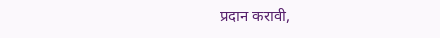प्रदान करावी,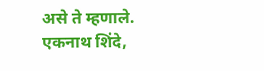असे ते म्हणाले.
एकनाथ शिंदे,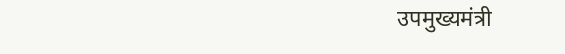उपमुख्यमंत्री